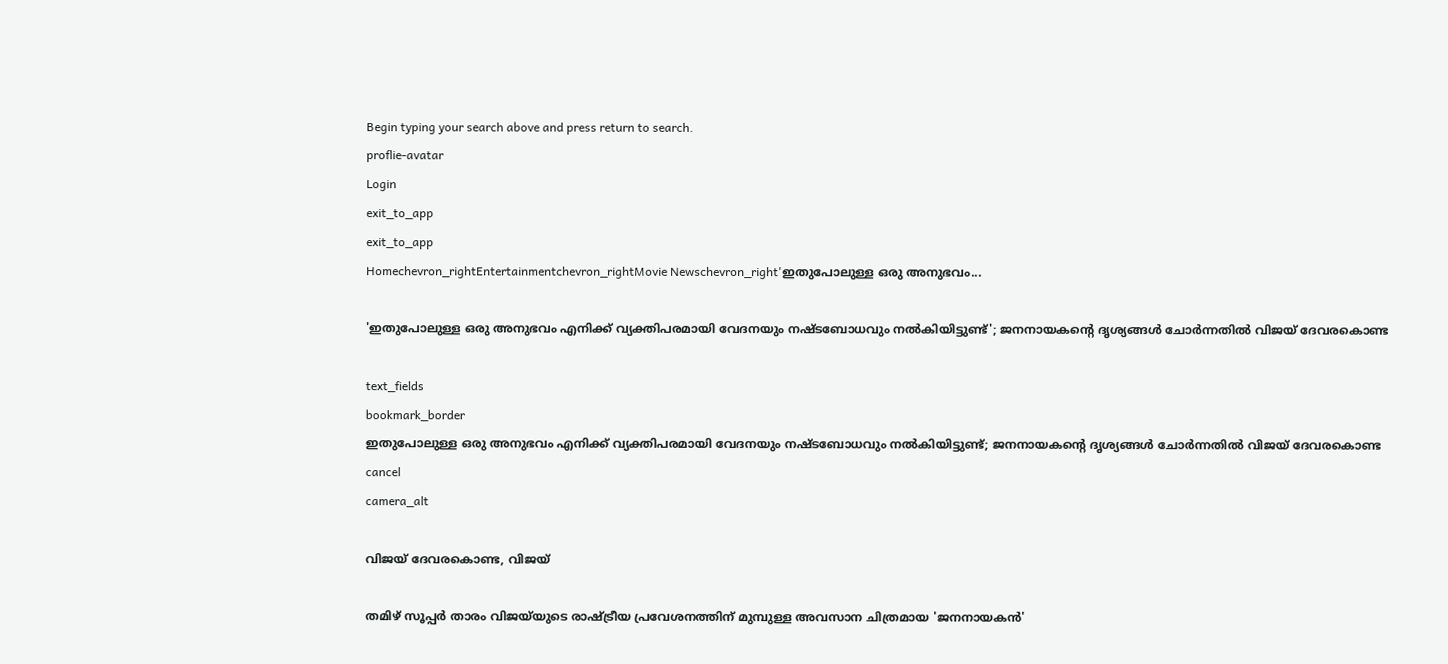Begin typing your search above and press return to search.
proflie-avatar
Login
exit_to_app
exit_to_app
Homechevron_rightEntertainmentchevron_rightMovie Newschevron_right'ഇതുപോലുള്ള ഒരു അനുഭവം...

'ഇതുപോലുള്ള ഒരു അനുഭവം എനിക്ക് വ്യക്തിപരമായി വേദനയും നഷ്ടബോധവും നൽകിയിട്ടുണ്ട്'; ജനനായകന്‍റെ ദൃശ്യങ്ങൾ ചോർന്നതിൽ വിജയ് ദേവരകൊണ്ട

text_fields
bookmark_border
ഇതുപോലുള്ള ഒരു അനുഭവം എനിക്ക് വ്യക്തിപരമായി വേദനയും നഷ്ടബോധവും നൽകിയിട്ടുണ്ട്; ജനനായകന്‍റെ ദൃശ്യങ്ങൾ ചോർന്നതിൽ വിജയ് ദേവരകൊണ്ട
cancel
camera_alt

വിജയ് ദേവരകൊണ്ട, വിജയ്

തമിഴ് സൂപ്പർ താരം വിജയ്‌യുടെ രാഷ്ട്രീയ പ്രവേശനത്തിന് മുമ്പുള്ള അവസാന ചിത്രമായ 'ജനനായകൻ'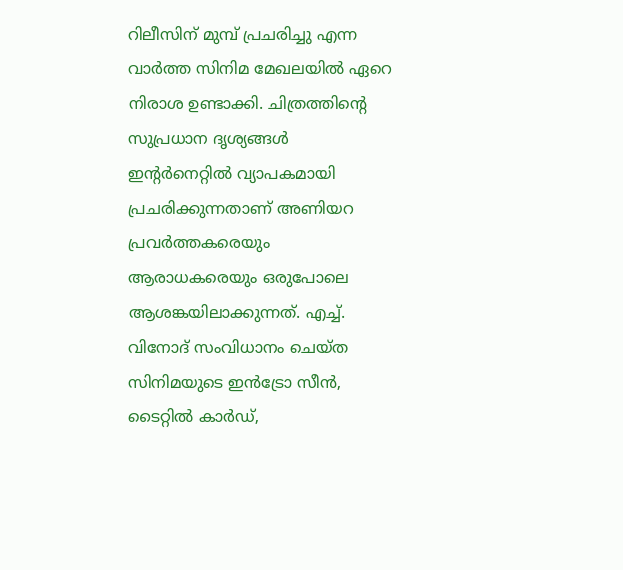റിലീസിന് മുമ്പ് പ്രചരിച്ചു എന്ന വാർത്ത സിനിമ മേഖലയിൽ ഏറെ നിരാശ ഉണ്ടാക്കി. ചിത്രത്തിന്റെ സുപ്രധാന ദൃശ്യങ്ങൾ ഇന്റർനെറ്റിൽ വ്യാപകമായി പ്രചരിക്കുന്നതാണ് അണിയറ പ്രവർത്തകരെയും ആരാധകരെയും ഒരുപോലെ ആശങ്കയിലാക്കുന്നത്. എച്ച്. വിനോദ് സംവിധാനം ചെയ്ത സിനിമയുടെ ഇൻട്രോ സീൻ, ടൈറ്റിൽ കാർഡ്,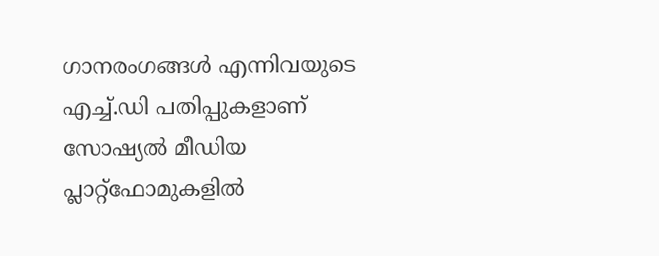ഗാനരംഗങ്ങൾ എന്നിവയുടെ എച്ച്.ഡി പതിപ്പുകളാണ് സോഷ്യൽ മീഡിയ പ്ലാറ്റ്‌ഫോമുകളിൽ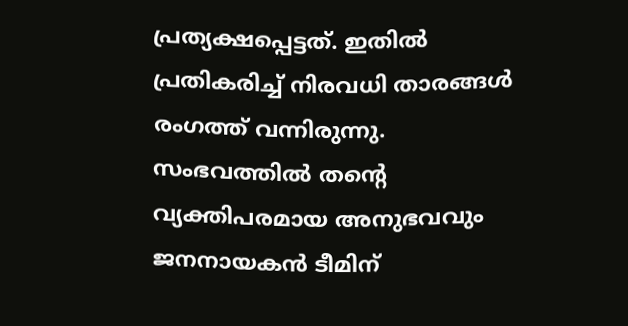പ്രത്യക്ഷപ്പെട്ടത്. ഇതിൽ പ്രതികരിച്ച് നിരവധി താരങ്ങൾ രംഗത്ത് വന്നിരുന്നു. സംഭവത്തിൽ തന്‍റെ വ്യക്തിപരമായ അനുഭവവും ജനനായകൻ ടീമിന്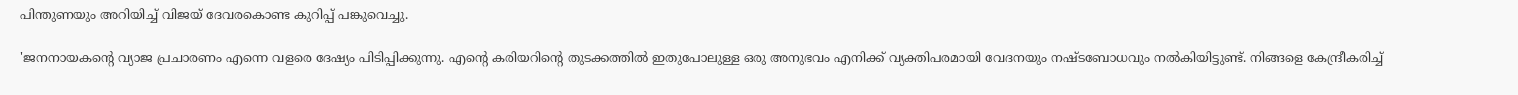പിന്തുണയും അറിയിച്ച് വിജയ് ദേവരകൊണ്ട കുറിപ്പ് പങ്കുവെച്ചു.

'ജനനായകന്‍റെ വ്യാജ പ്രചാരണം എന്നെ വളരെ ദേഷ്യം പിടിപ്പിക്കുന്നു. എന്റെ കരിയറിന്റെ തുടക്കത്തിൽ ഇതുപോലുള്ള ഒരു അനുഭവം എനിക്ക് വ്യക്തിപരമായി വേദനയും നഷ്ടബോധവും നൽകിയിട്ടുണ്ട്. നിങ്ങളെ കേന്ദ്രീകരിച്ച്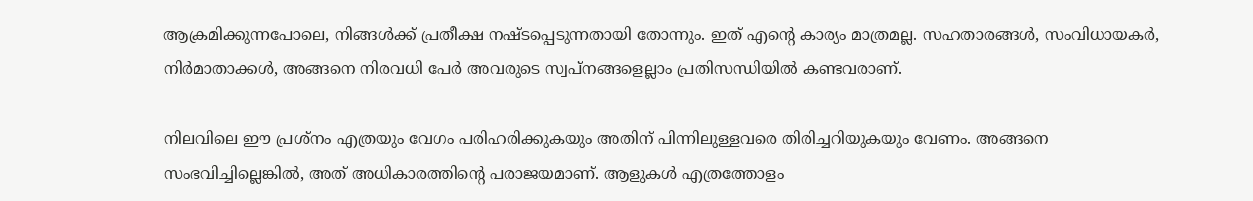ആക്രമിക്കുന്നപോലെ, നിങ്ങൾക്ക് പ്രതീക്ഷ നഷ്ടപ്പെടുന്നതായി തോന്നും. ഇത് എന്റെ കാര്യം മാത്രമല്ല. സഹതാരങ്ങൾ, സംവിധായകർ, നിർമാതാക്കൾ, അങ്ങനെ നിരവധി പേർ അവരുടെ സ്വപ്നങ്ങളെല്ലാം പ്രതിസന്ധിയിൽ കണ്ടവരാണ്.

നിലവിലെ ഈ പ്രശ്നം എത്രയും വേഗം പരിഹരിക്കുകയും അതിന് പിന്നിലുള്ളവരെ തിരിച്ചറിയുകയും വേണം. അങ്ങനെ സംഭവിച്ചില്ലെങ്കിൽ, അത് അധികാരത്തിന്‍റെ പരാജയമാണ്. ആളുകൾ എത്രത്തോളം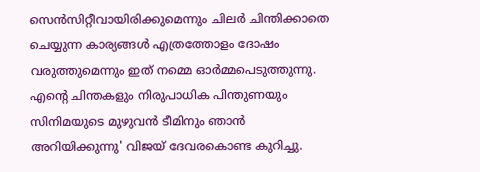സെൻസിറ്റീവായിരിക്കുമെന്നും ചിലർ ചിന്തിക്കാതെ ചെയ്യുന്ന കാര്യങ്ങൾ എത്രത്തോളം ദോഷം വരുത്തുമെന്നും ഇത് നമ്മെ ഓർമ്മപെടുത്തുന്നു. എന്റെ ചിന്തകളും നിരുപാധിക പിന്തുണയും സിനിമയുടെ മുഴുവൻ ടീമിനും ഞാൻ അറിയിക്കുന്നു' വിജയ് ദേവരകൊണ്ട കുറിച്ചു.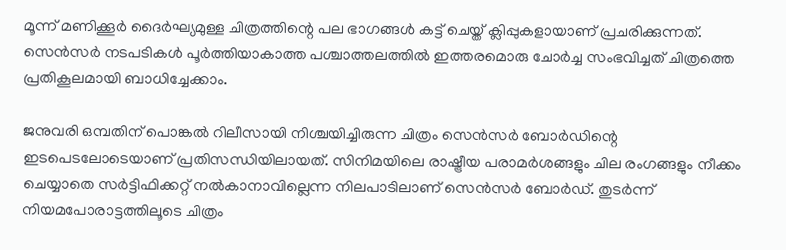മൂന്ന് മണിക്കൂർ ദൈർഘ്യമുള്ള ചിത്രത്തിന്റെ പല ഭാഗങ്ങൾ കട്ട് ചെയ്ത് ക്ലിപ്പുകളായാണ് പ്രചരിക്കുന്നത്. സെൻസർ നടപടികൾ പൂർത്തിയാകാത്ത പശ്ചാത്തലത്തിൽ ഇത്തരമൊരു ചോർച്ച സംഭവിച്ചത് ചിത്രത്തെ പ്രതികൂലമായി ബാധിച്ചേക്കാം.

ജനുവരി ഒമ്പതിന് പൊങ്കൽ റിലീസായി നിശ്ചയിച്ചിരുന്ന ചിത്രം സെൻസർ ബോർഡിന്റെ ഇടപെടലോടെയാണ് പ്രതിസന്ധിയിലായത്. സിനിമയിലെ രാഷ്ട്രീയ പരാമർശങ്ങളും ചില രംഗങ്ങളും നീക്കം ചെയ്യാതെ സർട്ടിഫിക്കറ്റ് നൽകാനാവില്ലെന്ന നിലപാടിലാണ് സെൻസർ ബോർഡ്. തുടർന്ന് നിയമപോരാട്ടത്തിലൂടെ ചിത്രം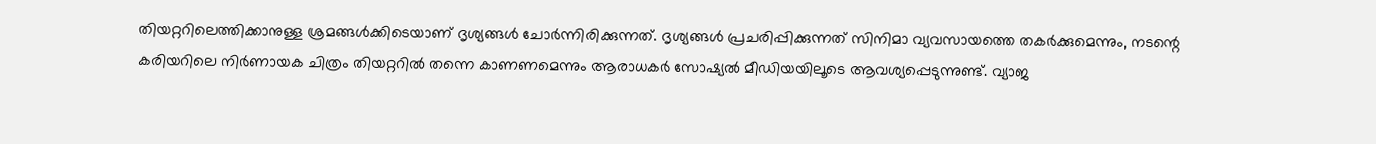തിയറ്ററിലെത്തിക്കാനുള്ള ശ്രമങ്ങൾക്കിടെയാണ് ദൃശ്യങ്ങൾ ചോർന്നിരിക്കുന്നത്. ദൃശ്യങ്ങൾ പ്രചരിപ്പിക്കുന്നത് സിനിമാ വ്യവസായത്തെ തകർക്കുമെന്നും, നടന്റെ കരിയറിലെ നിർണായക ചിത്രം തിയറ്ററിൽ തന്നെ കാണണമെന്നും ആരാധകർ സോഷ്യൽ മീഡിയയിലൂടെ ആവശ്യപ്പെടുന്നുണ്ട്. വ്യാജ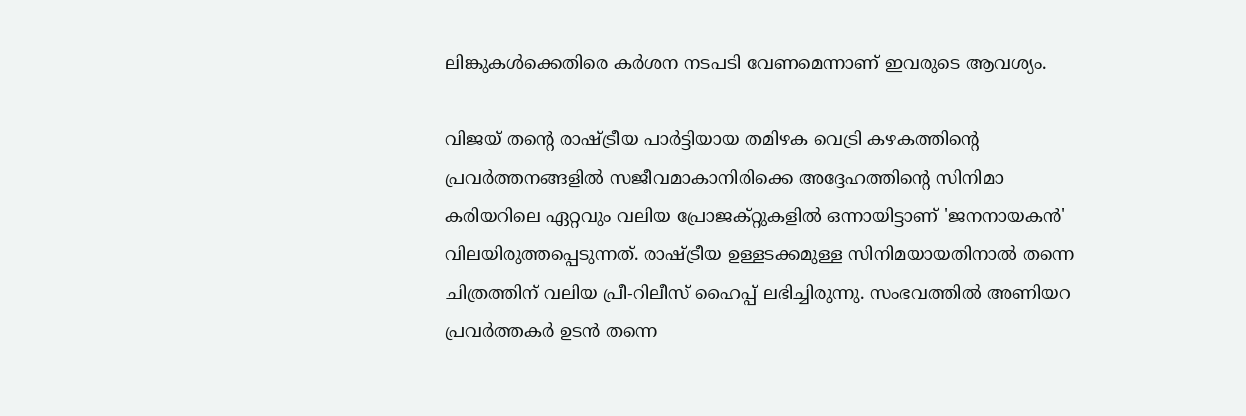ലിങ്കുകൾക്കെതിരെ കർശന നടപടി വേണമെന്നാണ് ഇവരുടെ ആവശ്യം.

വിജയ് തന്റെ രാഷ്ട്രീയ പാർട്ടിയായ തമിഴക വെട്രി കഴകത്തിന്റെ പ്രവർത്തനങ്ങളിൽ സജീവമാകാനിരിക്കെ അദ്ദേഹത്തിന്റെ സിനിമാ കരിയറിലെ ഏറ്റവും വലിയ പ്രോജക്റ്റുകളിൽ ഒന്നായിട്ടാണ് 'ജനനായകൻ' വിലയിരുത്തപ്പെടുന്നത്. രാഷ്ട്രീയ ഉള്ളടക്കമുള്ള സിനിമയായതിനാൽ തന്നെ ചിത്രത്തിന് വലിയ പ്രീ-റിലീസ് ഹൈപ്പ് ലഭിച്ചിരുന്നു. സംഭവത്തിൽ അണിയറ പ്രവർത്തകർ ഉടൻ തന്നെ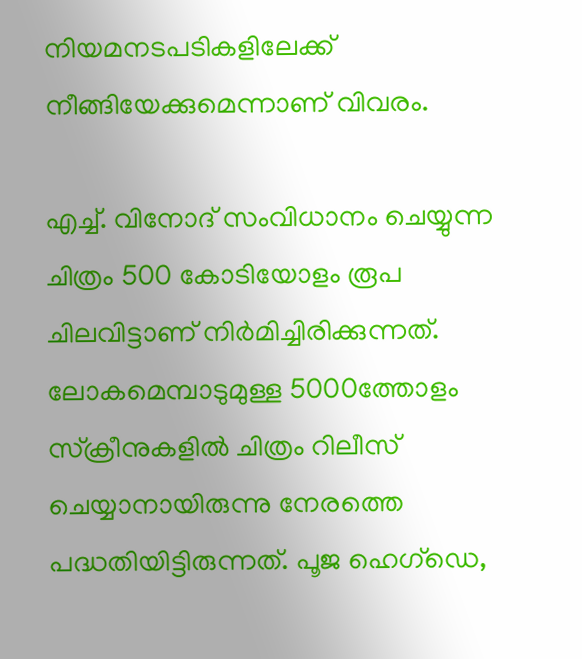നിയമനടപടികളിലേക്ക് നീങ്ങിയേക്കുമെന്നാണ് വിവരം.

എച്ച്. വിനോദ് സംവിധാനം ചെയ്യുന്ന ചിത്രം 500 കോടിയോളം രൂപ ചിലവിട്ടാണ് നിർമിച്ചിരിക്കുന്നത്. ലോകമെമ്പാടുമുള്ള 5000ത്തോളം സ്ക്രീനുകളിൽ ചിത്രം റിലീസ് ചെയ്യാനായിരുന്നു നേരത്തെ പദ്ധതിയിട്ടിരുന്നത്. പൂജ ഹെഗ്‌ഡെ,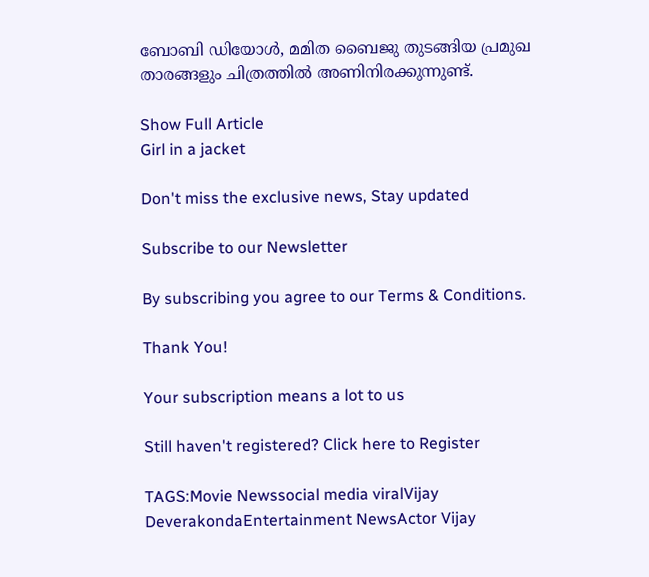ബോബി ഡിയോൾ, മമിത ബൈജു തുടങ്ങിയ പ്രമുഖ താരങ്ങളും ചിത്രത്തിൽ അണിനിരക്കുന്നുണ്ട്.

Show Full Article
Girl in a jacket

Don't miss the exclusive news, Stay updated

Subscribe to our Newsletter

By subscribing you agree to our Terms & Conditions.

Thank You!

Your subscription means a lot to us

Still haven't registered? Click here to Register

TAGS:Movie Newssocial media viralVijay DeverakondaEntertainment NewsActor Vijay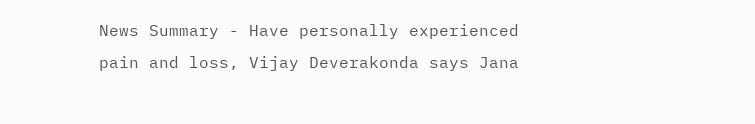News Summary - Have personally experienced pain and loss, Vijay Deverakonda says Jana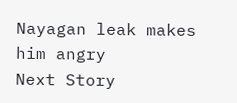Nayagan leak makes him angry
Next Story